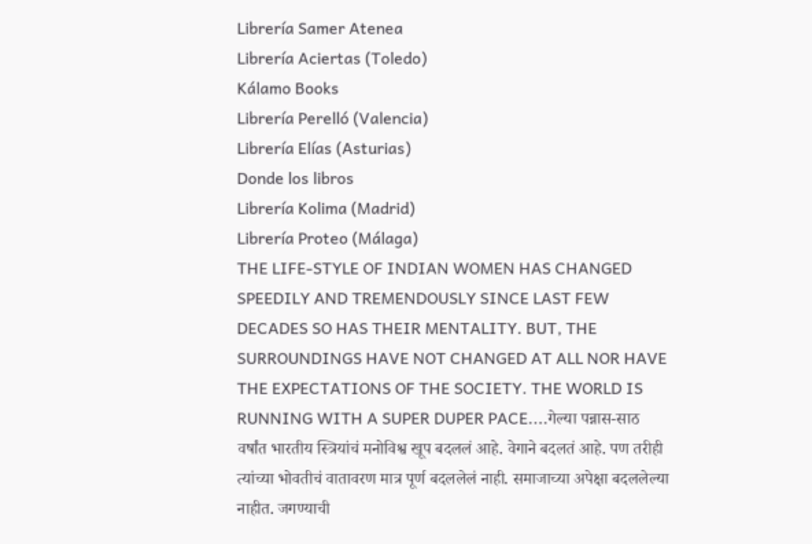Librería Samer Atenea
Librería Aciertas (Toledo)
Kálamo Books
Librería Perelló (Valencia)
Librería Elías (Asturias)
Donde los libros
Librería Kolima (Madrid)
Librería Proteo (Málaga)
THE LIFE-STYLE OF INDIAN WOMEN HAS CHANGED SPEEDILY AND TREMENDOUSLY SINCE LAST FEW DECADES SO HAS THEIR MENTALITY. BUT, THE SURROUNDINGS HAVE NOT CHANGED AT ALL NOR HAVE THE EXPECTATIONS OF THE SOCIETY. THE WORLD IS RUNNING WITH A SUPER DUPER PACE....गेल्या पन्नास-साठ वर्षांत भारतीय स्त्रियांचं मनोविश्व खूप बदललं आहे. वेगाने बदलतं आहे. पण तरीही त्यांच्या भोवतीचं वातावरण मात्र पूर्ण बदललेलं नाही. समाजाच्या अपेक्षा बदललेल्या नाहीत. जगण्याची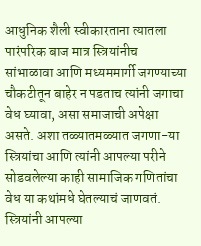आधुनिक शैली स्वीकारताना त्यातला पारंपरिक बाज मात्र स्त्रियांनीच सांभाळावा आणि मध्यममार्गी जगण्याच्या चौकटीतून बाहेर न पडताच त्यांनी जगाचा वेध घ्यावा, असा समाजाची अपेक्षा असते. अशा तळ्यातमळ्यात जगणा-या स्त्रियांचा आणि त्यांनी आपल्या परीने सोडवलेल्या काही सामाजिक गणितांचा वेध या कथांमधे घेतल्याचं जाणवतं. स्त्रियांनी आपल्या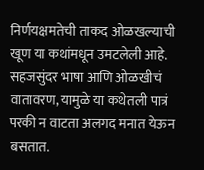निर्णयक्षमतेची ताकद ओळखल्याची खूण या कथांमधून उमटलेली आहे. सहजसुंदर भाषा आणि ओळखीचं वातावरण, यामुळे या कथेतली पात्रं परकी न वाटता अलगद मनात येऊन बसतात.